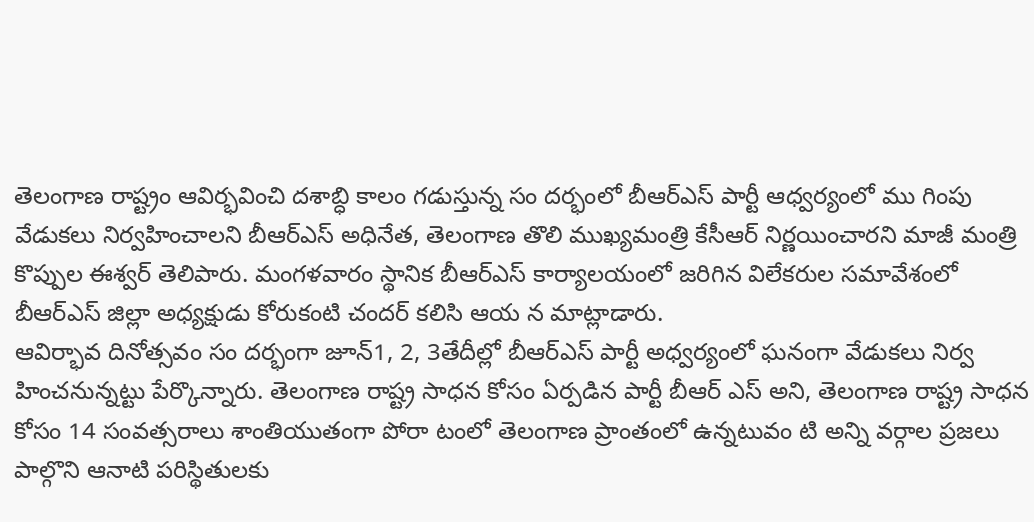తెలంగాణ రాష్ట్రం ఆవిర్భవించి దశాబ్ధి కాలం గడుస్తున్న సం దర్భంలో బీఆర్ఎస్ పార్టీ ఆధ్వర్యంలో ము గింపు వేడుకలు నిర్వహించాలని బీఆర్ఎస్ అధినేత, తెలంగాణ తొలి ముఖ్యమంత్రి కేసీఆర్ నిర్ణయించారని మాజీ మంత్రి కొప్పుల ఈశ్వర్ తెలిపారు. మంగళవారం స్థానిక బీఆర్ఎస్ కార్యాలయంలో జరిగిన విలేకరుల సమావేశంలో బీఆర్ఎస్ జిల్లా అధ్యక్షుడు కోరుకంటి చందర్ కలిసి ఆయ న మాట్లాడారు.
ఆవిర్భావ దినోత్సవం సం దర్భంగా జూన్1, 2, 3తేదీల్లో బీఆర్ఎస్ పార్టీ అధ్వర్యంలో ఘనంగా వేడుకలు నిర్వ హించనున్నట్టు పేర్కొన్నారు. తెలంగాణ రాష్ట్ర సాధన కోసం ఏర్పడిన పార్టీ బీఆర్ ఎస్ అని, తెలంగాణ రాష్ట్ర సాధన కోసం 14 సంవత్సరాలు శాంతియుతంగా పోరా టంలో తెలంగాణ ప్రాంతంలో ఉన్నటువం టి అన్ని వర్గాల ప్రజలు పాల్గొని ఆనాటి పరిస్థితులకు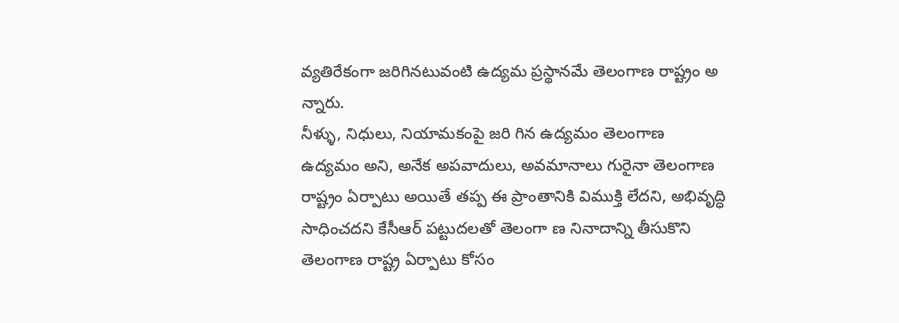వ్యతిరేకంగా జరిగినటువంటి ఉద్యమ ప్రస్థానమే తెలంగాణ రాష్ట్రం అ న్నారు.
నీళ్ళు, నిధులు, నియామకంపై జరి గిన ఉద్యమం తెలంగాణ ఉద్యమం అని, అనేక అపవాదులు, అవమానాలు గురైనా తెలంగాణ రాష్ట్రం ఏర్పాటు అయితే తప్ప ఈ ప్రాంతానికి విముక్తి లేదని, అభివృద్ధి సాధించదని కేసీఆర్ పట్టుదలతో తెలంగా ణ నినాదాన్ని తీసుకొని తెలంగాణ రాష్ట్ర ఏర్పాటు కోసం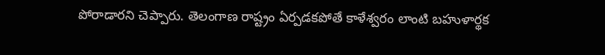పోరాడారని చెప్పారు. తెలంగాణ రాష్ట్రం ఏర్పడకపోతే కాళేశ్వరం లాంటి బహుళార్థక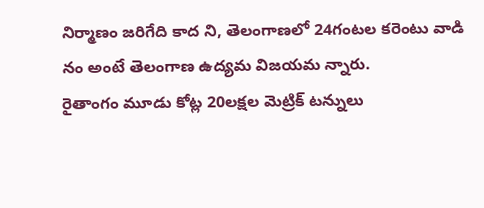నిర్మాణం జరిగేది కాద ని, తెలంగాణలో 24గంటల కరెంటు వాడి నం అంటే తెలంగాణ ఉద్యమ విజయమ న్నారు.
రైతాంగం మూడు కోట్ల 20లక్షల మెట్రిక్ టన్నులు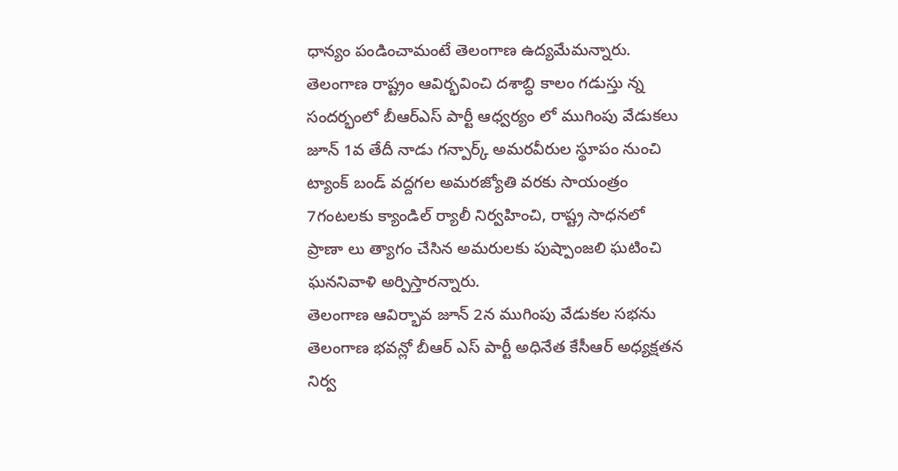ధాన్యం పండించామంటే తెలంగాణ ఉద్యమేమన్నారు. తెలంగాణ రాష్ట్రం ఆవిర్భవించి దశాబ్ధి కాలం గడుస్తు న్న సందర్భంలో బీఆర్ఎస్ పార్టీ ఆధ్వర్యం లో ముగింపు వేడుకలు జూన్ 1వ తేదీ నాడు గన్పార్క్ అమరవీరుల స్థూపం నుంచి ట్యాంక్ బండ్ వద్దగల అమరజ్యోతి వరకు సాయంత్రం 7గంటలకు క్యాండిల్ ర్యాలీ నిర్వహించి, రాష్ట్ర సాధనలో ప్రాణా లు త్యాగం చేసిన అమరులకు పుష్పాంజలి ఘటించి ఘననివాళి అర్పిస్తారన్నారు.
తెలంగాణ ఆవిర్భావ జూన్ 2న ముగింపు వేడుకల సభను తెలంగాణ భవన్లో బీఆర్ ఎస్ పార్టీ అధినేత కేసీఆర్ అధ్యక్షతన నిర్వ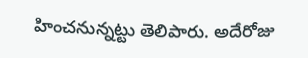హించనున్నట్టు తెలిపారు. అదేరోజు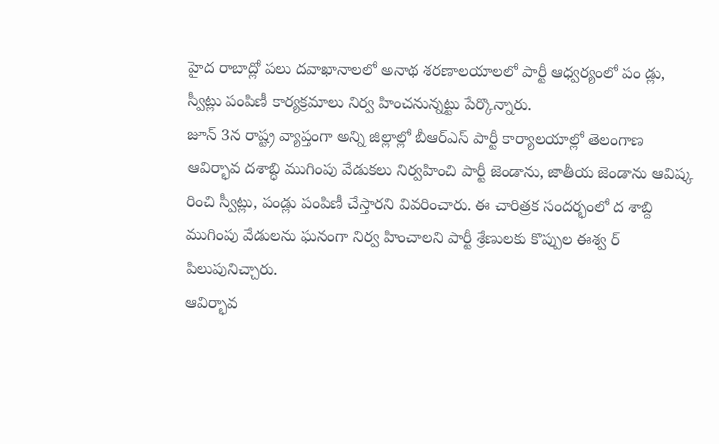హైద రాబాద్లో పలు దవాఖానాలలో అనాథ శరణాలయాలలో పార్టీ ఆధ్వర్యంలో పం డ్లు, స్వీట్లు పంపిణీ కార్యక్రమాలు నిర్వ హించనున్నట్టు పేర్కొన్నారు.
జూన్ 3న రాష్ట్ర వ్యాప్తంగా అన్ని జిల్లాల్లో బీఆర్ఎస్ పార్టీ కార్యాలయాల్లో తెలంగాణ ఆవిర్భావ దశాబ్ధి ముగింపు వేడుకలు నిర్వహించి పార్టీ జెండాను, జాతీయ జెండాను ఆవిష్క రించి స్వీట్లు, పండ్లు పంపిణీ చేస్తారని వివరించారు. ఈ చారిత్రక సందర్భంలో ద శాబ్ది ముగింపు వేడులను ఘనంగా నిర్వ హించాలని పార్టీ శ్రేణులకు కొప్పుల ఈశ్వ ర్ పిలుపునిచ్చారు.
ఆవిర్భావ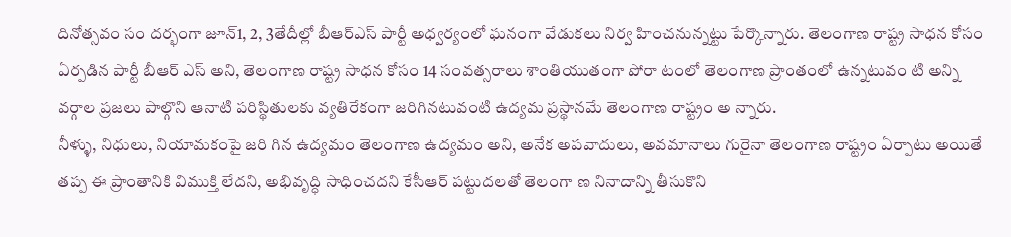దినోత్సవం సం దర్భంగా జూన్1, 2, 3తేదీల్లో బీఆర్ఎస్ పార్టీ అధ్వర్యంలో ఘనంగా వేడుకలు నిర్వ హించనున్నట్టు పేర్కొన్నారు. తెలంగాణ రాష్ట్ర సాధన కోసం ఏర్పడిన పార్టీ బీఆర్ ఎస్ అని, తెలంగాణ రాష్ట్ర సాధన కోసం 14 సంవత్సరాలు శాంతియుతంగా పోరా టంలో తెలంగాణ ప్రాంతంలో ఉన్నటువం టి అన్ని వర్గాల ప్రజలు పాల్గొని ఆనాటి పరిస్థితులకు వ్యతిరేకంగా జరిగినటువంటి ఉద్యమ ప్రస్థానమే తెలంగాణ రాష్ట్రం అ న్నారు.
నీళ్ళు, నిధులు, నియామకంపై జరి గిన ఉద్యమం తెలంగాణ ఉద్యమం అని, అనేక అపవాదులు, అవమానాలు గురైనా తెలంగాణ రాష్ట్రం ఏర్పాటు అయితే తప్ప ఈ ప్రాంతానికి విముక్తి లేదని, అభివృద్ధి సాధించదని కేసీఆర్ పట్టుదలతో తెలంగా ణ నినాదాన్ని తీసుకొని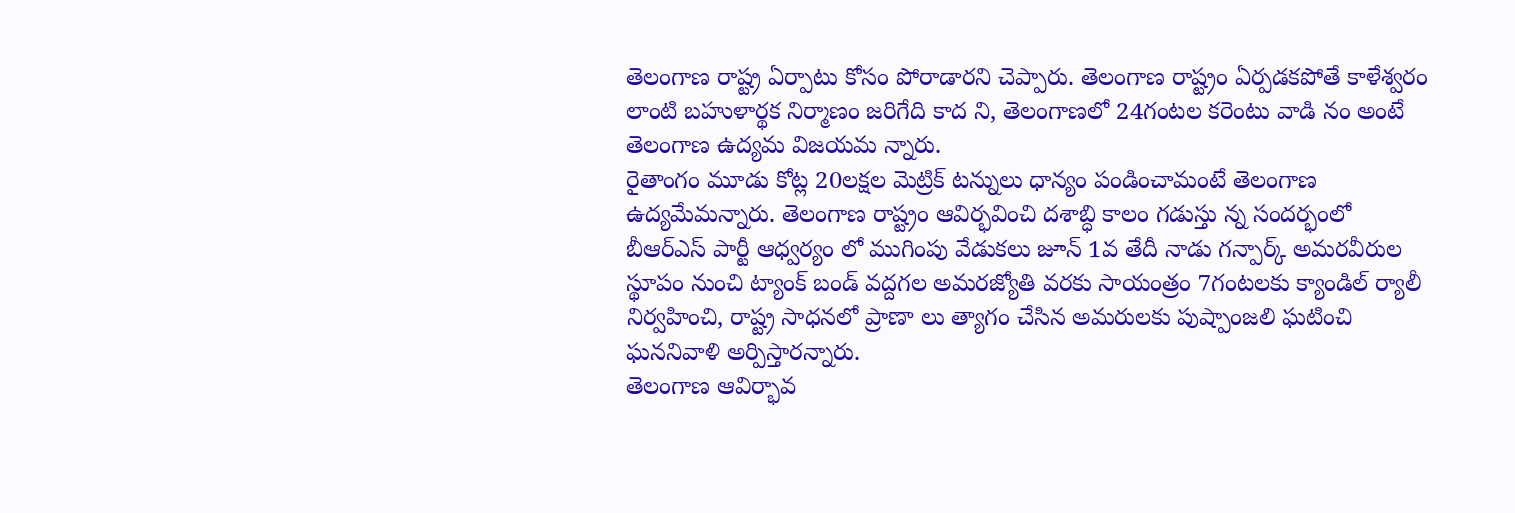తెలంగాణ రాష్ట్ర ఏర్పాటు కోసం పోరాడారని చెప్పారు. తెలంగాణ రాష్ట్రం ఏర్పడకపోతే కాళేశ్వరం లాంటి బహుళార్థక నిర్మాణం జరిగేది కాద ని, తెలంగాణలో 24గంటల కరెంటు వాడి నం అంటే తెలంగాణ ఉద్యమ విజయమ న్నారు.
రైతాంగం మూడు కోట్ల 20లక్షల మెట్రిక్ టన్నులు ధాన్యం పండించామంటే తెలంగాణ ఉద్యమేమన్నారు. తెలంగాణ రాష్ట్రం ఆవిర్భవించి దశాబ్ధి కాలం గడుస్తు న్న సందర్భంలో బీఆర్ఎస్ పార్టీ ఆధ్వర్యం లో ముగింపు వేడుకలు జూన్ 1వ తేదీ నాడు గన్పార్క్ అమరవీరుల స్థూపం నుంచి ట్యాంక్ బండ్ వద్దగల అమరజ్యోతి వరకు సాయంత్రం 7గంటలకు క్యాండిల్ ర్యాలీ నిర్వహించి, రాష్ట్ర సాధనలో ప్రాణా లు త్యాగం చేసిన అమరులకు పుష్పాంజలి ఘటించి ఘననివాళి అర్పిస్తారన్నారు.
తెలంగాణ ఆవిర్భావ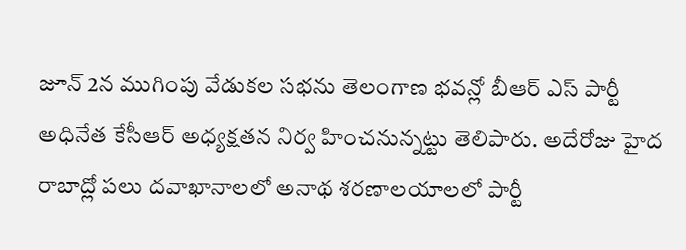జూన్ 2న ముగింపు వేడుకల సభను తెలంగాణ భవన్లో బీఆర్ ఎస్ పార్టీ అధినేత కేసీఆర్ అధ్యక్షతన నిర్వ హించనున్నట్టు తెలిపారు. అదేరోజు హైద రాబాద్లో పలు దవాఖానాలలో అనాథ శరణాలయాలలో పార్టీ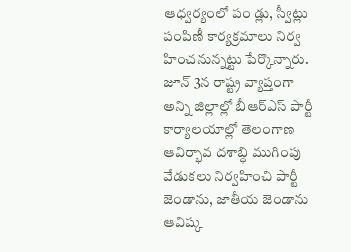ఆధ్వర్యంలో పం డ్లు, స్వీట్లు పంపిణీ కార్యక్రమాలు నిర్వ హించనున్నట్టు పేర్కొన్నారు.
జూన్ 3న రాష్ట్ర వ్యాప్తంగా అన్ని జిల్లాల్లో బీఆర్ఎస్ పార్టీ కార్యాలయాల్లో తెలంగాణ ఆవిర్భావ దశాబ్ధి ముగింపు వేడుకలు నిర్వహించి పార్టీ జెండాను, జాతీయ జెండాను ఆవిష్క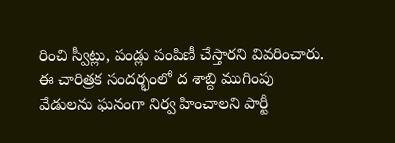రించి స్వీట్లు, పండ్లు పంపిణీ చేస్తారని వివరించారు. ఈ చారిత్రక సందర్భంలో ద శాబ్ది ముగింపు వేడులను ఘనంగా నిర్వ హించాలని పార్టీ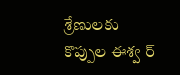శ్రేణులకు కొప్పుల ఈశ్వ ర్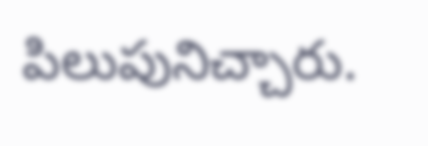పిలుపునిచ్చారు.